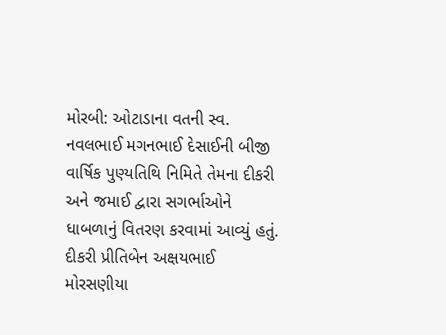મોરબી: ઓટાડાના વતની સ્વ. નવલભાઈ મગનભાઈ દેસાઈની બીજી વાર્ષિક પુણ્યતિથિ નિમિતે તેમના દીકરી અને જમાઈ દ્વારા સગર્ભાઓને ધાબળાનું વિતરણ કરવામાં આવ્યું હતું. દીકરી પ્રીતિબેન અક્ષયભાઈ મોરસણીયા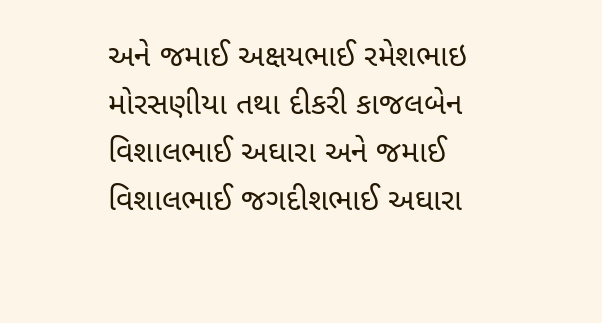અને જમાઈ અક્ષયભાઈ રમેશભાઇ મોરસણીયા તથા દીકરી કાજલબેન વિશાલભાઈ અઘારા અને જમાઈ વિશાલભાઈ જગદીશભાઈ અઘારા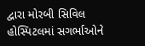દ્વારા મોરબી સિવિલ હોસ્પિટલમાં સગર્ભાઓને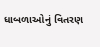ધાબળાઓનું વિતરણ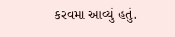કરવમા આવ્યું હતું.